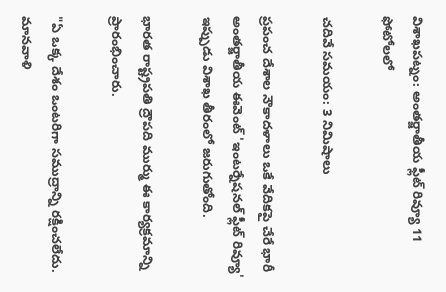విశాఖపట్నం: అంతర్జాతీయ ఫ్లీట్ రివ్యూ 11 ఫోటోలలో

చదివే సమయం: 3 నిమిషాలు

ప్రపంచ దేశాల నౌకాదళాలు ఒకే వేదికపై చేరే భారీ అంతర్జాతీయ ఈవెంట్ 'ఇంటర్నేషనల్ ఫ్లీట్ రివ్యూ' ఇప్పుడు విశాఖ తీరంలో జరుగుతోంది.

భారత రాష్ట్రపతి ద్రౌపది ముర్ము ఈ కార్యక్రమాన్ని ప్రారంభించారు.

"ఏ ఒక్క దేశం ఒంటరిగా సముద్రాన్ని రక్షించలేదు. మానవాళి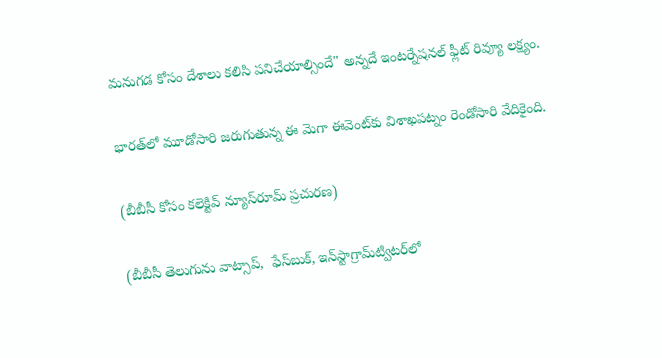మనుగడ కోసం దేశాలు కలిసి పనిచేయాల్సిందే" అన్నదే ఇంటర్నేషనల్ ఫ్లీట్ రివ్యూ లక్ష్యం.

భారత్‌లో మూడోసారి జరుగుతున్న ఈ మెగా ఈవెంట్‌కు విశాఖపట్నం రెండోసారి వేదికైంది.

(బీబీసీ కోసం కలెక్టివ్ న్యూస్‌రూమ్ ప్రచురణ)

(బీబీసీ తెలుగును వాట్సాప్‌,  ఫేస్‌బుక్, ఇన్‌స్టాగ్రామ్‌ట్విటర్‌లో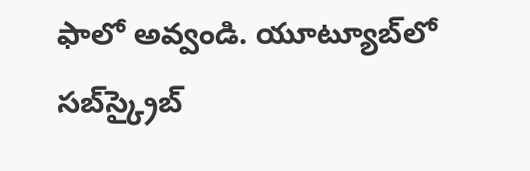ఫాలో అవ్వండి. యూట్యూబ్‌లో సబ్‌స్క్రైబ్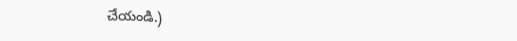చేయండి.)